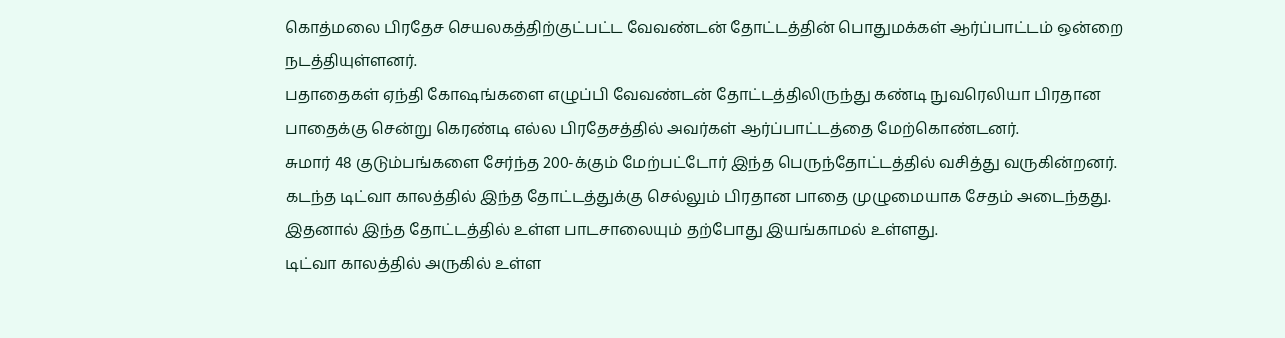கொத்மலை பிரதேச செயலகத்திற்குட்பட்ட வேவண்டன் தோட்டத்தின் பொதுமக்கள் ஆர்ப்பாட்டம் ஒன்றை நடத்தியுள்ளனர்.
பதாதைகள் ஏந்தி கோஷங்களை எழுப்பி வேவண்டன் தோட்டத்திலிருந்து கண்டி நுவரெலியா பிரதான பாதைக்கு சென்று கெரண்டி எல்ல பிரதேசத்தில் அவர்கள் ஆர்ப்பாட்டத்தை மேற்கொண்டனர்.
சுமார் 48 குடும்பங்களை சேர்ந்த 200-க்கும் மேற்பட்டோர் இந்த பெருந்தோட்டத்தில் வசித்து வருகின்றனர்.
கடந்த டிட்வா காலத்தில் இந்த தோட்டத்துக்கு செல்லும் பிரதான பாதை முழுமையாக சேதம் அடைந்தது.
இதனால் இந்த தோட்டத்தில் உள்ள பாடசாலையும் தற்போது இயங்காமல் உள்ளது.
டிட்வா காலத்தில் அருகில் உள்ள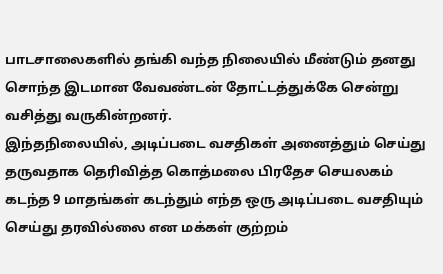பாடசாலைகளில் தங்கி வந்த நிலையில் மீண்டும் தனது சொந்த இடமான வேவண்டன் தோட்டத்துக்கே சென்று வசித்து வருகின்றனர்.
இந்தநிலையில், அடிப்படை வசதிகள் அனைத்தும் செய்து தருவதாக தெரிவித்த கொத்மலை பிரதேச செயலகம் கடந்த 9 மாதங்கள் கடந்தும் எந்த ஒரு அடிப்படை வசதியும் செய்து தரவில்லை என மக்கள் குற்றம்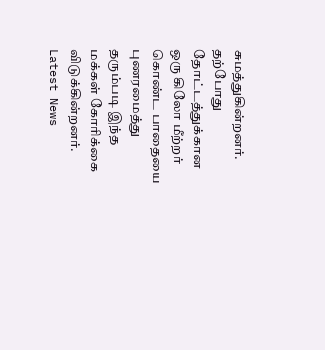சுமத்துகின்றனர்.
தற்போது தோட்டத்துக்கான ஒரு கிலோ மீற்றர் கொண்ட பாதையை புணரமைத்து தரும்படி இந்த மக்கள் கோரிக்கை விடுக்கின்றனர்.
Latest News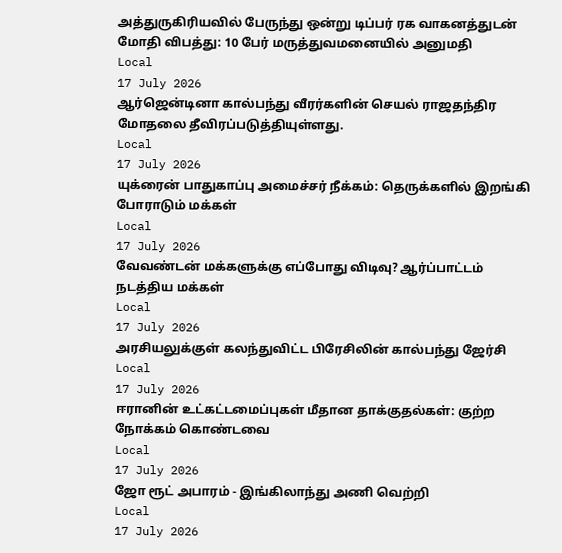அத்துருகிரியவில் பேருந்து ஒன்று டிப்பர் ரக வாகனத்துடன் மோதி விபத்து: 10 பேர் மருத்துவமனையில் அனுமதி
Local
17 July 2026
ஆர்ஜென்டினா கால்பந்து வீரர்களின் செயல் ராஜதந்திர மோதலை தீவிரப்படுத்தியுள்ளது.
Local
17 July 2026
யுக்ரைன் பாதுகாப்பு அமைச்சர் நீக்கம்: தெருக்களில் இறங்கி போராடும் மக்கள்
Local
17 July 2026
வேவண்டன் மக்களுக்கு எப்போது விடிவு? ஆர்ப்பாட்டம் நடத்திய மக்கள்
Local
17 July 2026
அரசியலுக்குள் கலந்துவிட்ட பிரேசிலின் கால்பந்து ஜேர்சி
Local
17 July 2026
ஈரானின் உட்கட்டமைப்புகள் மீதான தாக்குதல்கள்: குற்ற நோக்கம் கொண்டவை
Local
17 July 2026
ஜோ ரூட் அபாரம் - இங்கிலாந்து அணி வெற்றி
Local
17 July 2026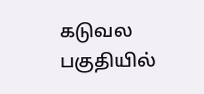கடுவல பகுதியில்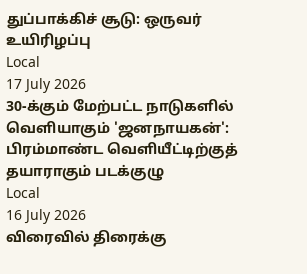துப்பாக்கிச் சூடு: ஒருவர் உயிரிழப்பு
Local
17 July 2026
30-க்கும் மேற்பட்ட நாடுகளில் வெளியாகும் 'ஜனநாயகன்': பிரம்மாண்ட வெளியீட்டிற்குத் தயாராகும் படக்குழு
Local
16 July 2026
விரைவில் திரைக்கு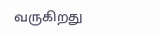வருகிறது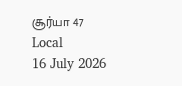சூர்யா 47
Local
16 July 2026